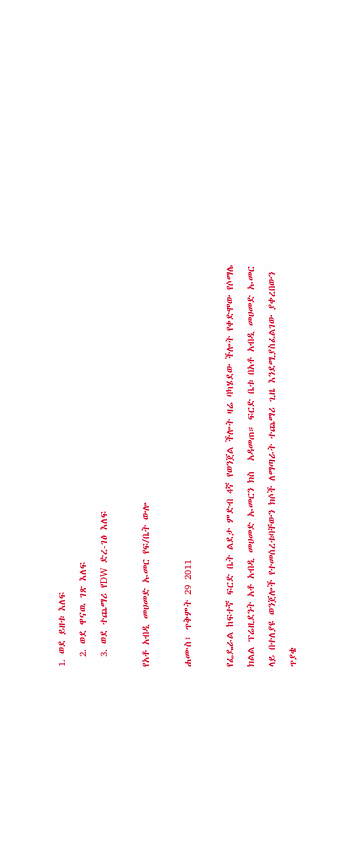1. ወደ ይዘቱ እለፍ
  2. ወደ ዋናዉ ገጽ እለፍ
  3. ወደ ተጨማሪ የDW ድረ-ገፅ እለፍ

የአቶ አብዲ መሀመድ ኡመር የፍ/ቤት ውሎ

ሐሙስ፣ ጥቅምት 29 2011

የፌዴራል ከፍተኛ ፍርድ ቤት ልደታ ምድብ 4ኛ የወንጀል ችሎት ዛሬ ባካሄደው ችሎት የቀድሞው የሶማሌ ክልል ፕሬዚደንት አቶ አብዲ መሀመድ ኡመርን ክስ  አዳመጠ። ፍርድ ቤቱ በአቶ አብዲ መሀመድ ኡመር ላይ በተለያዩ ወንጀሎች የተመሰረቱባቸውን ክሶች ለማጣራት ተጨማሪ ጊዜ እንደሚያስፈልገው ያቀረበውን ጥያቄ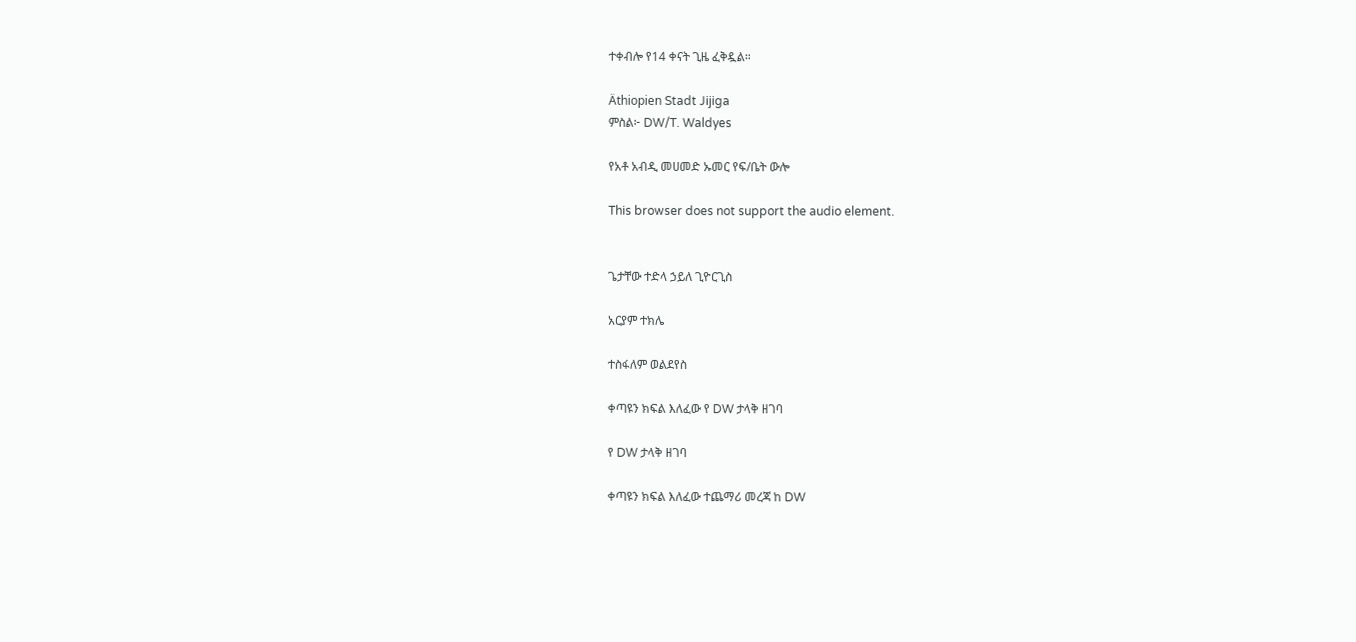ተቀብሎ የ14 ቀናት ጊዜ ፈቅዷል።

Äthiopien Stadt Jijiga
ምስል፦ DW/T. Waldyes

የአቶ አብዲ መሀመድ ኡመር የፍ/ቤት ውሎ

This browser does not support the audio element.


ጌታቸው ተድላ ኃይለ ጊዮርጊስ

አርያም ተክሌ

ተስፋለም ወልደየስ

ቀጣዩን ክፍል እለፈው የ DW ታላቅ ዘገባ

የ DW ታላቅ ዘገባ

ቀጣዩን ክፍል እለፈው ተጨማሪ መረጃ ከ DW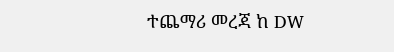ተጨማሪ መረጃ ከ DW